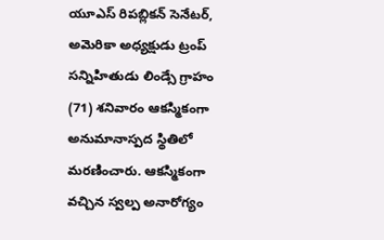యూఎస్ రిపబ్లికన్ సెనేటర్, అమెరికా అధ్యక్షుడు ట్రంప్ సన్నిహితుడు లిండ్సే గ్రాహం (71) శనివారం ఆకస్మికంగా అనుమానాస్పద స్థితిలో మరణించారు. ఆకస్మికంగా వచ్చిన స్వల్ప అనారోగ్యం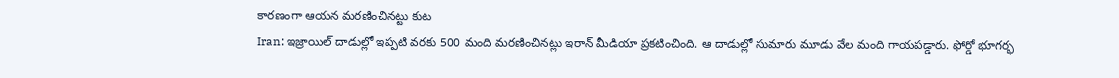కారణంగా ఆయన మరణించినట్టు కుట
Iran: ఇజ్రాయిల్ దాడుల్లో ఇప్పటి వరకు 500 మంది మరణించినట్లు ఇరాన్ మీడియా ప్రకటించింది. ఆ దాడుల్లో సుమారు మూడు వేల మంది గాయపడ్డారు. ఫోర్డో భూగర్భ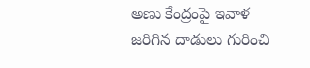అణు కేంద్రంపై ఇవాళ జరిగిన దాడులు గురించి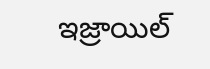ఇజ్రాయిల్